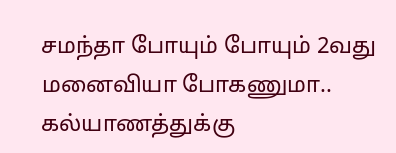சமந்தா போயும் போயும் 2வது மனைவியா போகணுமா.. கல்யாணத்துக்கு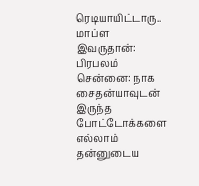ரெடியாயிட்டாரு.. மாப்ள இவருதான்: பிரபலம்
சென்னை: நாக சைதன்யாவுடன் இருந்த போட்டோக்களை எல்லாம் தன்னுடைய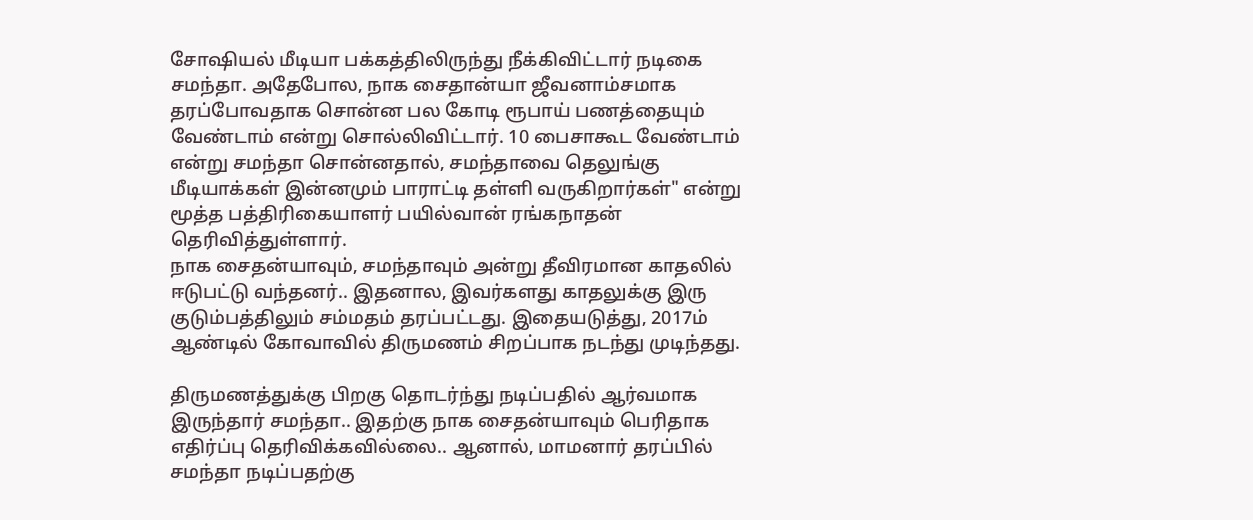சோஷியல் மீடியா பக்கத்திலிருந்து நீக்கிவிட்டார் நடிகை சமந்தா. அதேபோல, நாக சைதான்யா ஜீவனாம்சமாக தரப்போவதாக சொன்ன பல கோடி ரூபாய் பணத்தையும் வேண்டாம் என்று சொல்லிவிட்டார். 10 பைசாகூட வேண்டாம் என்று சமந்தா சொன்னதால், சமந்தாவை தெலுங்கு மீடியாக்கள் இன்னமும் பாராட்டி தள்ளி வருகிறார்கள்" என்று மூத்த பத்திரிகையாளர் பயில்வான் ரங்கநாதன் தெரிவித்துள்ளார்.
நாக சைதன்யாவும், சமந்தாவும் அன்று தீவிரமான காதலில் ஈடுபட்டு வந்தனர்.. இதனால, இவர்களது காதலுக்கு இரு குடும்பத்திலும் சம்மதம் தரப்பட்டது. இதையடுத்து, 2017ம் ஆண்டில் கோவாவில் திருமணம் சிறப்பாக நடந்து முடிந்தது.

திருமணத்துக்கு பிறகு தொடர்ந்து நடிப்பதில் ஆர்வமாக இருந்தார் சமந்தா.. இதற்கு நாக சைதன்யாவும் பெரிதாக எதிர்ப்பு தெரிவிக்கவில்லை.. ஆனால், மாமனார் தரப்பில் சமந்தா நடிப்பதற்கு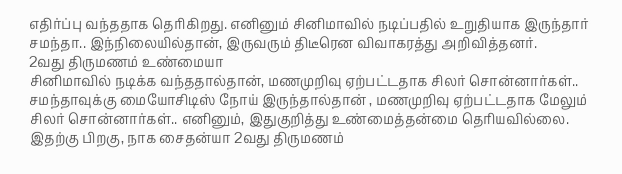எதிர்ப்பு வந்ததாக தெரிகிறது. எனினும் சினிமாவில் நடிப்பதில் உறுதியாக இருந்தார் சமந்தா.. இந்நிலையில்தான், இருவரும் திடீரென விவாகரத்து அறிவித்தனர்.
2வது திருமணம் உண்மையா
சினிமாவில் நடிக்க வந்ததால்தான், மணமுறிவு ஏற்பட்டதாக சிலர் சொன்னார்கள்.. சமந்தாவுக்கு மையோசிடிஸ் நோய் இருந்தால்தான் , மணமுறிவு ஏற்பட்டதாக மேலும் சிலர் சொன்னார்கள்.. எனினும், இதுகுறித்து உண்மைத்தன்மை தெரியவில்லை. இதற்கு பிறகு, நாக சைதன்யா 2வது திருமணம்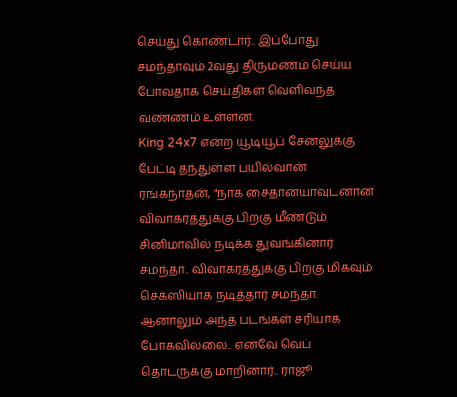செய்து கொண்டார்.. இப்போது சமந்தாவும் 2வது திருமணம் செய்ய போவதாக செய்திகள் வெளிவந்த வண்ணம் உள்ளன.
King 24x7 என்ற யூடியூப் சேனலுக்கு பேட்டி தந்துள்ள பயில்வான் ரங்கநாதன், "நாக சைதான்யாவுடனான விவாகரத்துக்கு பிறகு மீண்டும் சினிமாவில் நடிக்க துவங்கினார் சமந்தா.. விவாகரத்துக்கு பிறகு மிகவும் செக்ஸியாக நடித்தார் சமந்தா. ஆனாலும் அந்த படங்கள் சரியாக போகவில்லை.. எனவே வெப் தொடருக்கு மாறினார்.. ராஜூ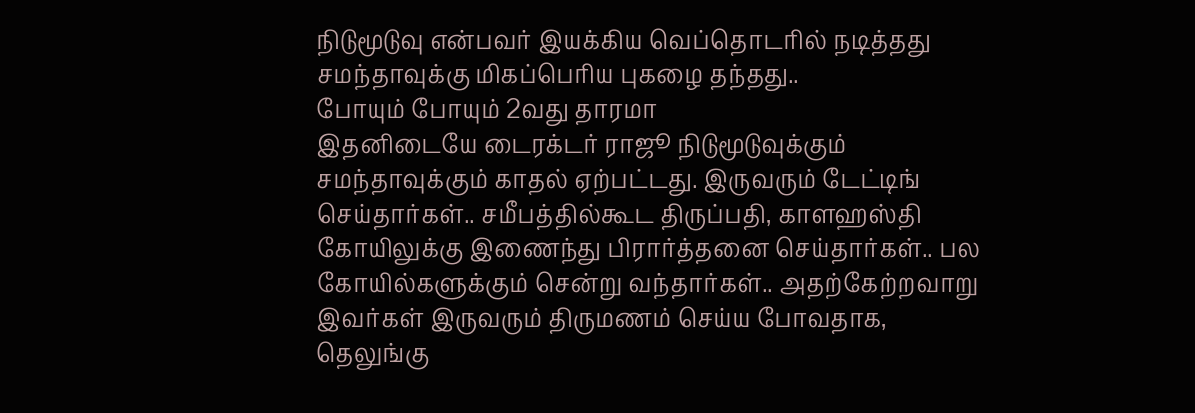நிடுமூடுவு என்பவர் இயக்கிய வெப்தொடரில் நடித்தது சமந்தாவுக்கு மிகப்பெரிய புகழை தந்தது..
போயும் போயும் 2வது தாரமா
இதனிடையே டைரக்டர் ராஜூ நிடுமூடுவுக்கும் சமந்தாவுக்கும் காதல் ஏற்பட்டது. இருவரும் டேட்டிங் செய்தார்கள்.. சமீபத்தில்கூட திருப்பதி, காளஹஸ்தி கோயிலுக்கு இணைந்து பிரார்த்தனை செய்தார்கள்.. பல கோயில்களுக்கும் சென்று வந்தார்கள்.. அதற்கேற்றவாறு இவர்கள் இருவரும் திருமணம் செய்ய போவதாக, தெலுங்கு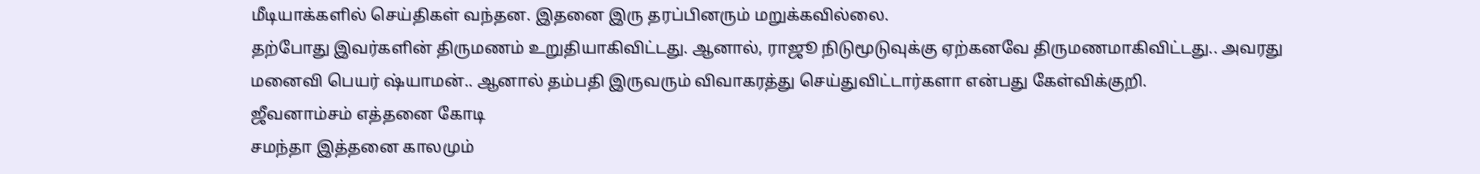மீடியாக்களில் செய்திகள் வந்தன. இதனை இரு தரப்பினரும் மறுக்கவில்லை.
தற்போது இவர்களின் திருமணம் உறுதியாகிவிட்டது. ஆனால், ராஜூ நிடுமூடுவுக்கு ஏற்கனவே திருமணமாகிவிட்டது.. அவரது மனைவி பெயர் ஷ்யாமன்.. ஆனால் தம்பதி இருவரும் விவாகரத்து செய்துவிட்டார்களா என்பது கேள்விக்குறி.
ஜீவனாம்சம் எத்தனை கோடி
சமந்தா இத்தனை காலமும்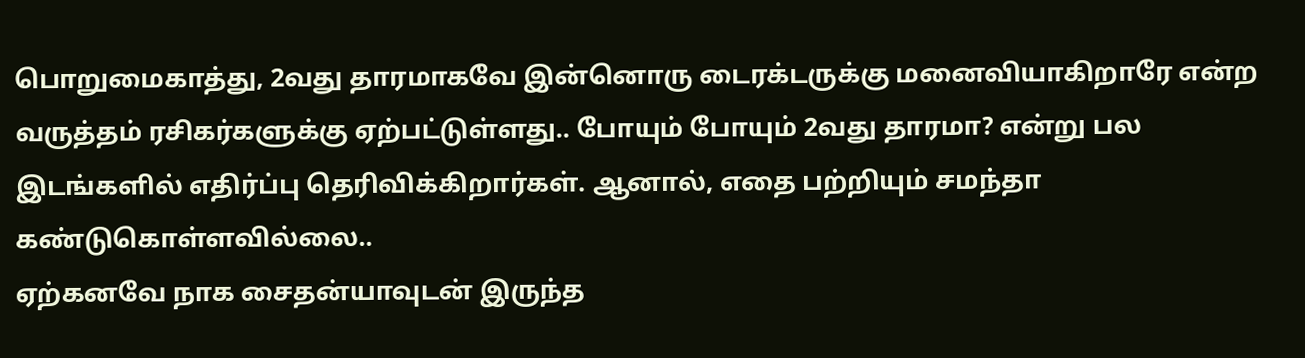பொறுமைகாத்து, 2வது தாரமாகவே இன்னொரு டைரக்டருக்கு மனைவியாகிறாரே என்ற வருத்தம் ரசிகர்களுக்கு ஏற்பட்டுள்ளது.. போயும் போயும் 2வது தாரமா? என்று பல இடங்களில் எதிர்ப்பு தெரிவிக்கிறார்கள். ஆனால், எதை பற்றியும் சமந்தா கண்டுகொள்ளவில்லை..
ஏற்கனவே நாக சைதன்யாவுடன் இருந்த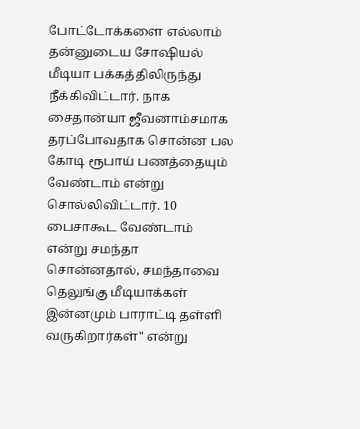போட்டோக்களை எல்லாம் தன்னுடைய சோஷியல் மீடியா பக்கத்திலிருந்து நீக்கிவிட்டார். நாக சைதான்யா ஜீவனாம்சமாக தரப்போவதாக சொன்ன பல கோடி ரூபாய் பணத்தையும் வேண்டாம் என்று சொல்லிவிட்டார். 10 பைசாகூட வேண்டாம் என்று சமந்தா சொன்னதால், சமந்தாவை தெலுங்கு மீடியாக்கள் இன்னமும் பாராட்டி தள்ளி வருகிறார்கள்" என்று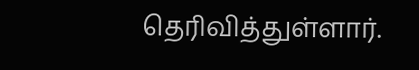தெரிவித்துள்ளார்.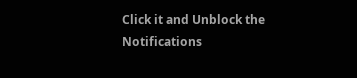Click it and Unblock the Notifications